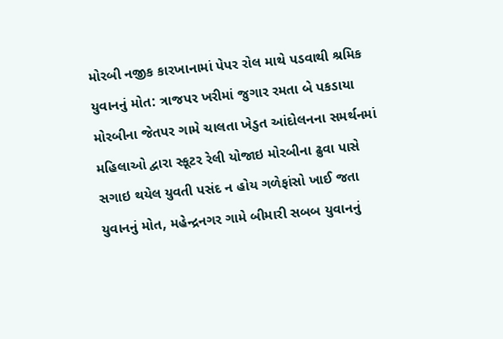મોરબી નજીક કારખાનામાં પેપર રોલ માથે પડવાથી શ્રમિક યુવાનનું મોત: ત્રાજપર ખરીમાં જુગાર રમતા બે પકડાયા મોરબીના જેતપર ગામે ચાલતા ખેડુત આંદોલનના સમર્થનમાં મહિલાઓ દ્વારા સ્કૂટર રેલી યોજાઇ મોરબીના ઢુવા પાસે સગાઇ થયેલ યુવતી પસંદ ન હોય ગળેફાંસો ખાઈ જતા યુવાનનું મોત, મહેન્દ્રનગર ગામે બીમારી સબબ યુવાનનું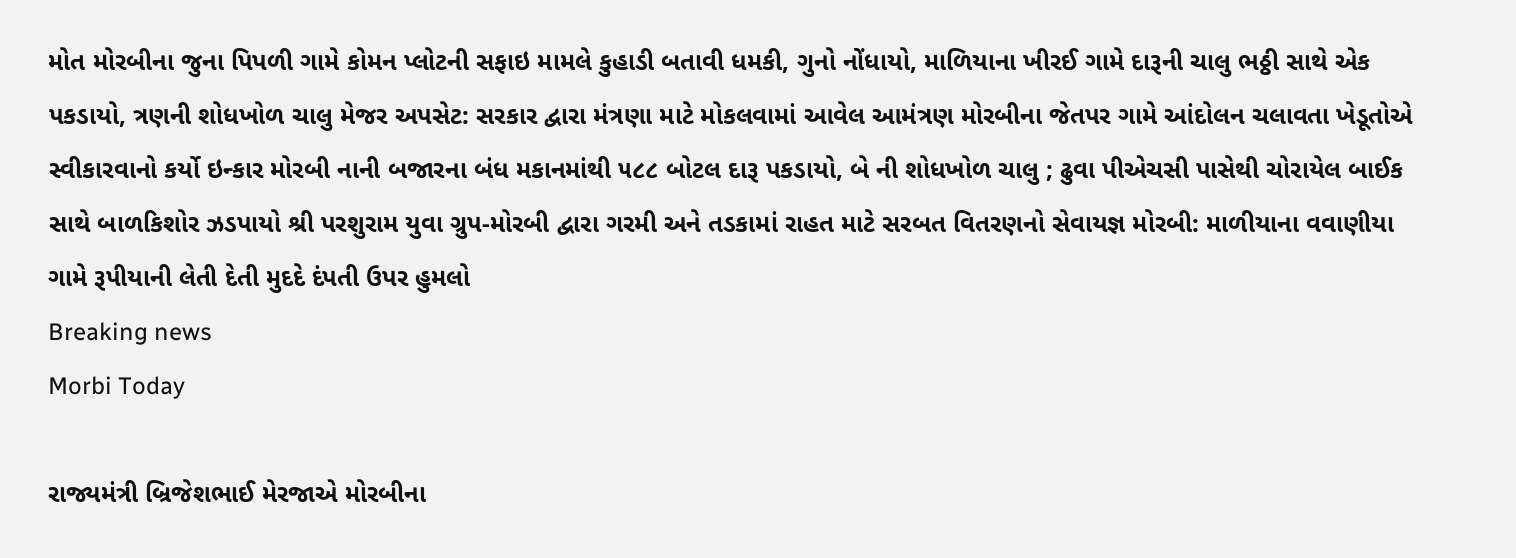મોત મોરબીના જુના પિપળી ગામે કોમન પ્લોટની સફાઇ મામલે કુહાડી બતાવી ધમકી, ગુનો નોંધાયો, માળિયાના ખીરઈ ગામે દારૂની ચાલુ ભઠ્ઠી સાથે એક પકડાયો, ત્રણની શોધખોળ ચાલુ મેજર અપસેટ: સરકાર દ્વારા મંત્રણા માટે મોકલવામાં આવેલ આમંત્રણ મોરબીના જેતપર ગામે આંદોલન ચલાવતા ખેડૂતોએ સ્વીકારવાનો કર્યો ઇન્કાર મોરબી નાની બજારના બંધ મકાનમાંથી ૫૮૮ બોટલ દારૂ પકડાયો, બે ની શોધખોળ ચાલુ ; ઢુવા પીએચસી પાસેથી ચોરાયેલ બાઈક સાથે બાળકિશોર ઝડપાયો શ્રી પરશુરામ યુવા ગ્રુપ-મોરબી દ્વારા ગરમી અને તડકામાં રાહત માટે સરબત વિતરણનો સેવાયજ્ઞ મોરબી: માળીયાના વવાણીયા ગામે રૂપીયાની લેતી દેતી મુદદે દંપતી ઉપર હુમલો
Breaking news
Morbi Today

રાજ્યમંત્રી બ્રિજેશભાઈ મેરજાએ મોરબીના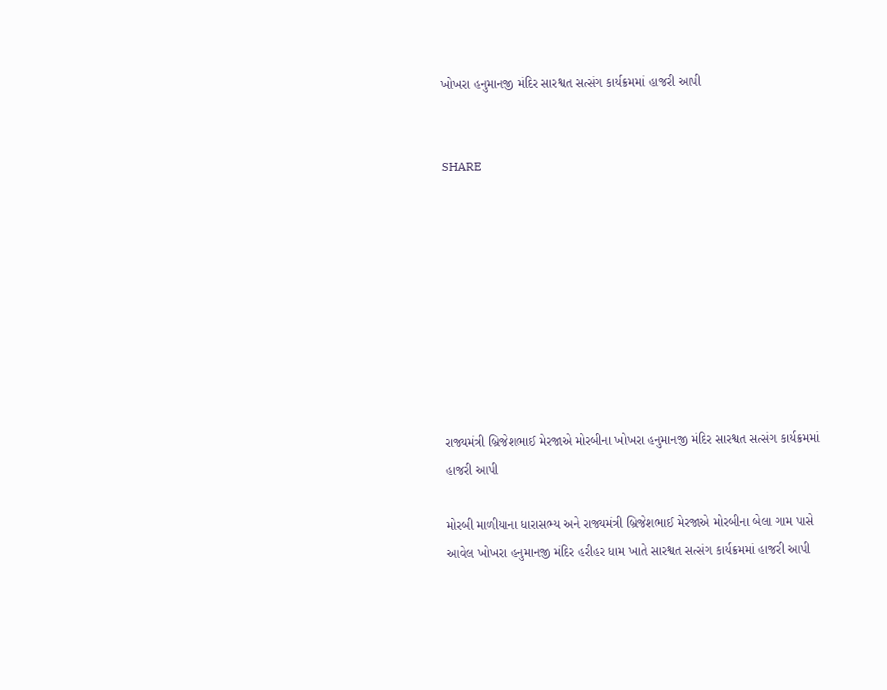ખોખરા હનુમાનજી મંદિર સારશ્વત સત્સંગ કાર્યક્રમમાં હાજરી આપી


SHARE









રાજ્યમંત્રી બ્રિજેશભાઈ મેરજાએ મોરબીના ખોખરા હનુમાનજી મંદિર સારશ્વત સત્સંગ કાર્યક્રમમાં હાજરી આપી

મોરબી માળીયાના ધારાસભ્ય અને રાજ્યમંત્રી બ્રિજેશભાઈ મેરજાએ મોરબીના બેલા ગામ પાસે આવેલ ખોખરા હનુમાનજી મંદિર હરીહર ધામ ખાતે સારશ્વત સત્સંગ કાર્યક્રમમાં હાજરી આપી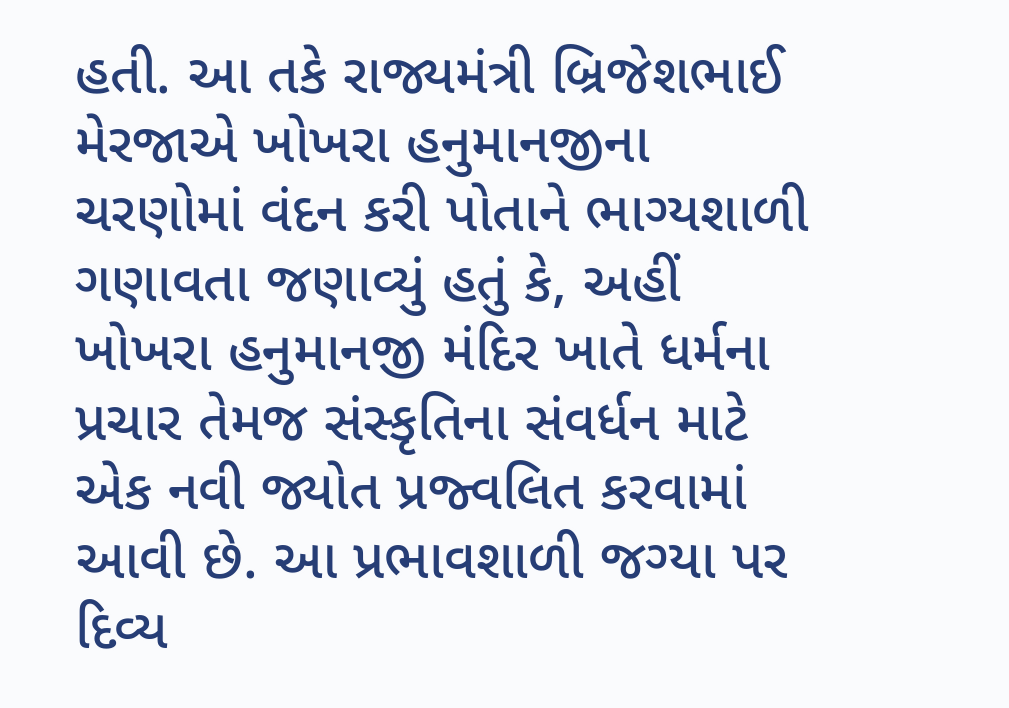હતી. આ તકે રાજ્યમંત્રી બ્રિજેશભાઈ મેરજાએ ખોખરા હનુમાનજીના ચરણોમાં વંદન કરી પોતાને ભાગ્યશાળી ગણાવતા જણાવ્યું હતું કે, અહીં ખોખરા હનુમાનજી મંદિર ખાતે ધર્મના પ્રચાર તેમજ સંસ્કૃતિના સંવર્ધન માટે એક નવી જ્યોત પ્રજ્વલિત કરવામાં આવી છે. આ પ્રભાવશાળી જગ્યા પર દિવ્ય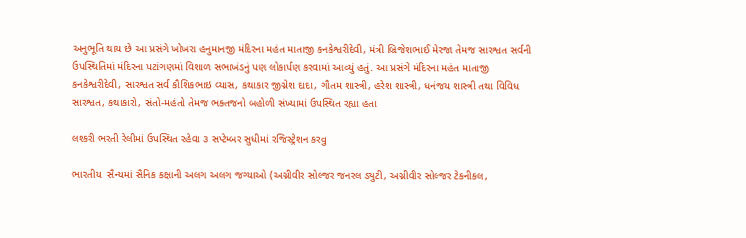અનુભૂતિ થાય છે આ પ્રસંગે ખોખરા હનુમાનજી મંદિરના મહંત માતાજી કનકેશ્વરીદેવી, મંત્રી બ્રિજેશભાઈ મેરજા તેમજ સારશ્વત સર્વની ઉપસ્થિતિમાં મંદિરના પટાંગણમાં વિશાળ સભાખંડનું પણ લોકાર્પણ કરવામાં આવ્યું હતું. આ પ્રસંગે મંદિરના મહંત માતાજી કનકેશ્વરીદેવી, સારશ્વત સર્વ કૌશિકભાઇ વ્યાસ, કથાકાર જીગ્નેશ દાદા, ગૌતમ શાસ્ત્રી, હરેશ શાસ્ત્રી, ધનંજય શાસ્ત્રી તથા વિવિધ સારશ્વત, કથાકારો, સંતો-મહંતો તેમજ ભક્તજનો બહોળી સંખ્યામાં ઉપસ્થિત રહ્યા હતા

લશ્કરી ભરતી રેલીમાં ઉપસ્થિત રહેવા ૩ સપ્ટેમ્બર સુધીમાં રજિસ્ટ્રેશન કરવુ

ભારતીય  સૈન્યમાં સૈનિક કક્ષાની અલગ અલગ જગ્યાઓ (અગ્નીવીર સોલ્જર જનરલ ડ્યુટી, અગ્નીવીર સોલ્જર ટેકનીકલ,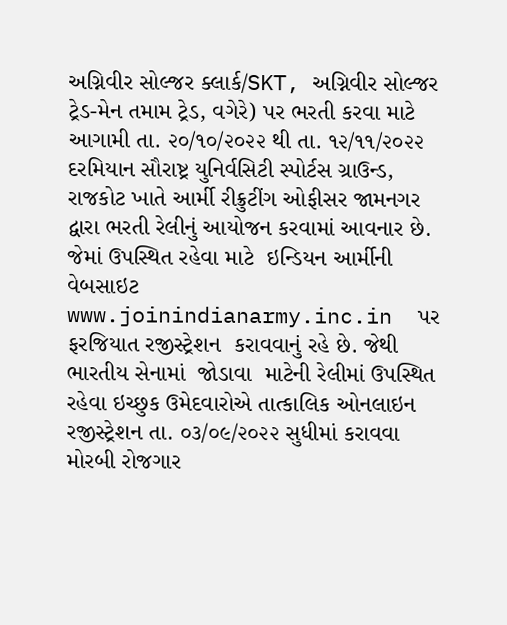અગ્નિવીર સોલ્જર ક્લાર્ક/SKT, અગ્નિવીર સોલ્જર ટ્રેડ-મેન તમામ ટ્રેડ, વગેરે) પર ભરતી કરવા માટે આગામી તા. ૨૦/૧૦/૨૦૨૨ થી તા. ૧૨/૧૧/૨૦૨૨ દરમિયાન સૌરાષ્ટ્ર યુનિર્વસિટી સ્પોર્ટસ ગ્રાઉન્ડ, રાજકોટ ખાતે આર્મી રીક્રુટીંગ ઓફીસર જામનગર દ્વારા ભરતી રેલીનું આયોજન કરવામાં આવનાર છે. જેમાં ઉપસ્થિત રહેવા માટે  ઇન્ડિયન આર્મીની વેબસાઇટ www.joinindianarmy.inc.in  પર ફરજિયાત રજીસ્ટ્રેશન  કરાવવાનું રહે છે. જેથી  ભારતીય સેનામાં  જોડાવા  માટેની રેલીમાં ઉપસ્થિત રહેવા ઇચ્છુક ઉમેદવારોએ તાત્કાલિક ઓનલાઇન  રજીસ્ટ્રેશન તા. ૦૩/૦૯/૨૦૨૨ સુધીમાં કરાવવા મોરબી રોજગાર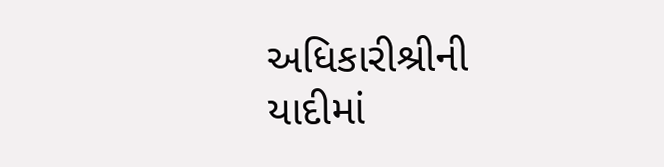અધિકારીશ્રીની યાદીમાં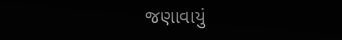જણાવાયું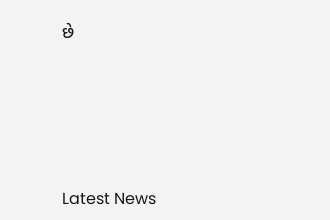છે






Latest News